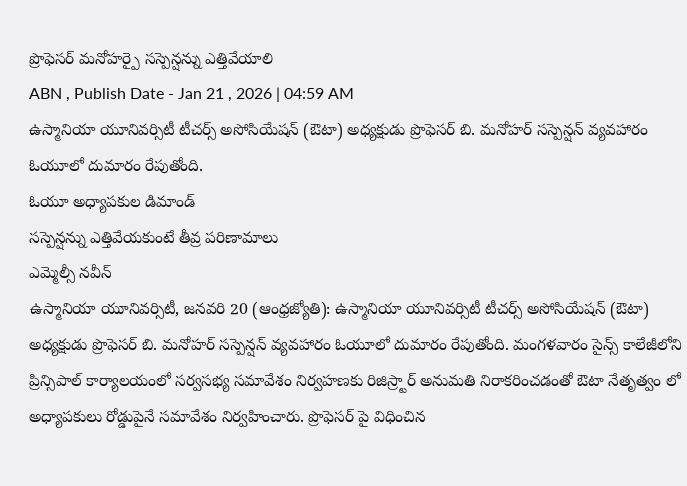ప్రొఫెసర్ మనోహర్పై సస్పెన్షన్ను ఎత్తివేయాలి
ABN , Publish Date - Jan 21 , 2026 | 04:59 AM
ఉస్మానియా యూనివర్సిటీ టీచర్స్ అసోసియేషన్ (ఔటా) అధ్యక్షుడు ప్రొఫెసర్ బి. మనోహర్ సస్పెన్షన్ వ్యవహారం ఓయూలో దుమారం రేపుతోంది.
ఓయూ అధ్యాపకుల డిమాండ్
సస్పెన్షన్ను ఎత్తివేయకుంటే తీవ్ర పరిణామాలు
ఎమ్మెల్సీ నవీన్
ఉస్మానియా యూనివర్సిటీ, జనవరి 20 (ఆంధ్రజ్యోతి): ఉస్మానియా యూనివర్సిటీ టీచర్స్ అసోసియేషన్ (ఔటా) అధ్యక్షుడు ప్రొఫెసర్ బి. మనోహర్ సస్పెన్షన్ వ్యవహారం ఓయూలో దుమారం రేపుతోంది. మంగళవారం సైన్స్ కాలేజీలోని ప్రిన్సిపాల్ కార్యాలయంలో సర్వసభ్య సమావేశం నిర్వహణకు రిజిస్ర్టార్ అనుమతి నిరాకరించడంతో ఔటా నేతృత్వం లో అధ్యాపకులు రోడ్డుపైనే సమావేశం నిర్వహించారు. ప్రొఫెసర్ పై విధించిన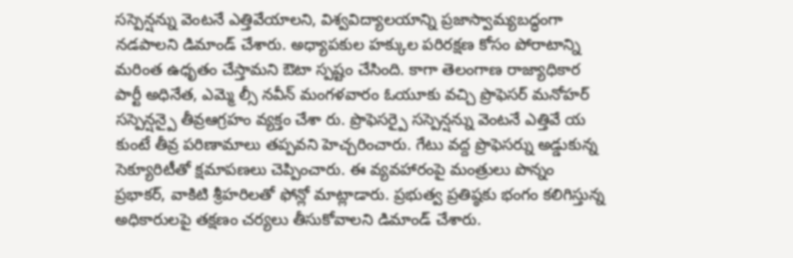సస్పెన్షన్ను వెంటనే ఎత్తివేయాలని, విశ్వవిద్యాలయాన్ని ప్రజాస్వామ్యబద్ధంగా నడపాలని డిమాండ్ చేశారు. అధ్యాపకుల హక్కుల పరిరక్షణ కోసం పోరాటాన్ని మరింత ఉధృతం చేస్తామని ఔటా స్పష్టం చేసింది. కాగా తెలంగాణ రాజ్యాధికార పార్టీ అధినేత, ఎమ్మె ల్సీ నవీన్ మంగళవారం ఓయూకు వచ్చి ప్రొఫెసర్ మనోహర్ సస్పెన్షన్పై తీవ్రఆగ్రహం వ్యక్తం చేశా రు. ప్రొఫెసర్పై సస్పెన్షన్ను వెంటనే ఎత్తివే య కుంటే తీవ్ర పరిణామాలు తప్పవని హెచ్చరించారు. గేటు వద్ద ప్రొఫెసర్ను అడ్డుకున్న సెక్యూరిటీతో క్షమాపణలు చెప్పించారు. ఈ వ్యవహారంపై మంత్రులు పొన్నం ప్రభాకర్, వాకిటి శ్రీహరిలతో ఫోన్లో మాట్లాడారు. ప్రభుత్వ ప్రతిష్ఠకు భంగం కలిగిస్తున్న అధికారులపై తక్షణం చర్యలు తీసుకోవాలని డిమాండ్ చేశారు.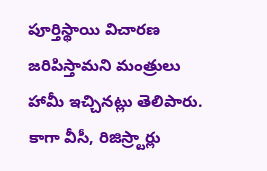పూర్తిస్థాయి విచారణ జరిపిస్తామని మంత్రులు హామీ ఇచ్చినట్లు తెలిపారు. కాగా వీసీ, రిజిస్ర్టార్లు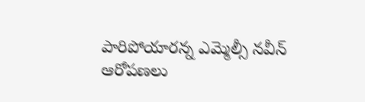పారిపోయారన్న ఎమ్మెల్సీ నవీన్ ఆరోపణలు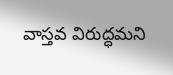వాస్తవ విరుద్ధమని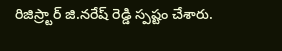రిజిస్ర్టార్ జి.నరేష్ రెడ్డి స్పష్టం చేశారు.